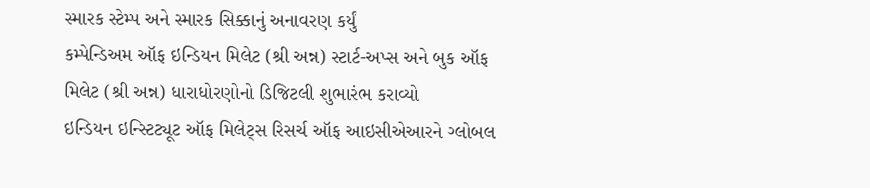સ્મારક સ્ટેમ્પ અને સ્મારક સિક્કાનું અનાવરણ કર્યું
કમ્પેન્ડિઅમ ઑફ ઇન્ડિયન મિલેટ (શ્રી અન્ન) સ્ટાર્ટ-અપ્સ અને બુક ઑફ મિલેટ (શ્રી અન્ન) ધારાધોરણોનો ડિજિટલી શુભારંભ કરાવ્યો
ઇન્ડિયન ઇન્સ્ટિટ્યૂટ ઑફ મિલેટ્સ રિસર્ચ ઑફ આઇસીએઆરને ગ્લોબલ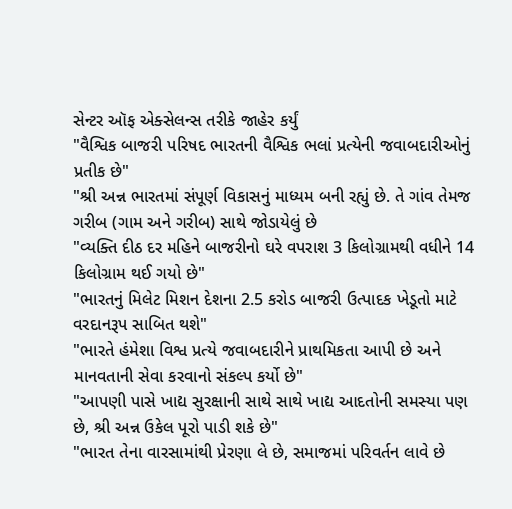સેન્ટર ઑફ એક્સેલન્સ તરીકે જાહેર કર્યું
"વૈશ્વિક બાજરી પરિષદ ભારતની વૈશ્વિક ભલાં પ્રત્યેની જવાબદારીઓનું પ્રતીક છે"
"શ્રી અન્ન ભારતમાં સંપૂર્ણ વિકાસનું માધ્યમ બની રહ્યું છે. તે ગાંવ તેમજ ગરીબ (ગામ અને ગરીબ) સાથે જોડાયેલું છે
"વ્યક્તિ દીઠ દર મહિને બાજરીનો ઘરે વપરાશ 3 કિલોગ્રામથી વધીને 14 કિલોગ્રામ થઈ ગયો છે"
"ભારતનું મિલેટ મિશન દેશના 2.5 કરોડ બાજરી ઉત્પાદક ખેડૂતો માટે વરદાનરૂપ સાબિત થશે"
"ભારતે હંમેશા વિશ્વ પ્રત્યે જવાબદારીને પ્રાથમિકતા આપી છે અને માનવતાની સેવા કરવાનો સંકલ્પ કર્યો છે"
"આપણી પાસે ખાદ્ય સુરક્ષાની સાથે સાથે ખાદ્ય આદતોની સમસ્યા પણ છે, શ્રી અન્ન ઉકેલ પૂરો પાડી શકે છે"
"ભારત તેના વારસામાંથી પ્રેરણા લે છે, સમાજમાં પરિવર્તન લાવે છે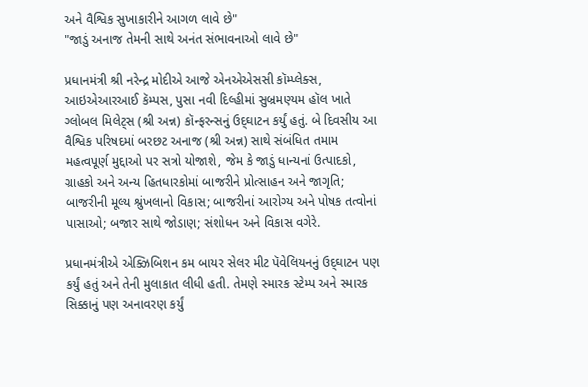અને વૈશ્વિક સુખાકારીને આગળ લાવે છે"
"જાડું અનાજ તેમની સાથે અનંત સંભાવનાઓ લાવે છે"

પ્રધાનમંત્રી શ્રી નરેન્દ્ર મોદીએ આજે એનએએસસી કૉમ્પ્લેક્સ, આઇએઆરઆઈ કૅમ્પસ, પુસા નવી દિલ્હીમાં સુબ્રમણ્યમ હૉલ ખાતે ગ્લોબલ મિલેટ્સ (શ્રી અન્ન) કૉન્ફરન્સનું ઉદ્‌ઘાટન કર્યું હતું. બે દિવસીય આ વૈશ્વિક પરિષદમાં બરછટ અનાજ (શ્રી અન્ન) સાથે સંબંધિત તમામ મહત્વપૂર્ણ મુદ્દાઓ પર સત્રો યોજાશે, જેમ કે જાડું ધાન્યનાં ઉત્પાદકો, ગ્રાહકો અને અન્ય હિતધારકોમાં બાજરીને પ્રોત્સાહન અને જાગૃતિ; બાજરીની મૂલ્ય શ્રુંખલાનો વિકાસ; બાજરીનાં આરોગ્ય અને પોષક તત્વોનાં પાસાઓ; બજાર સાથે જોડાણ; સંશોધન અને વિકાસ વગેરે.

પ્રધાનમંત્રીએ એક્ઝિબિશન કમ બાયર સેલર મીટ પૅવેલિયનનું ઉદ્‌ઘાટન પણ કર્યું હતું અને તેની મુલાકાત લીધી હતી. તેમણે સ્મારક સ્ટેમ્પ અને સ્મારક સિક્કાનું પણ અનાવરણ કર્યું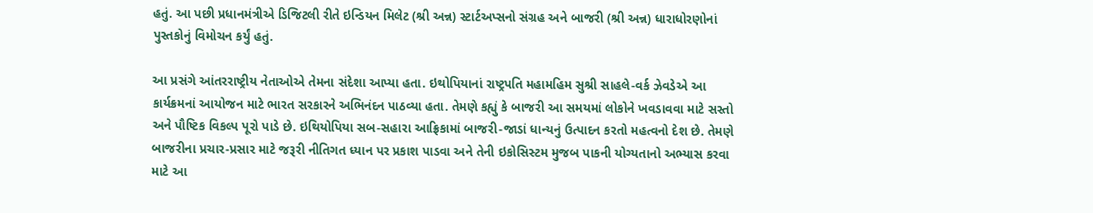હતું. આ પછી પ્રધાનમંત્રીએ ડિજિટલી રીતે ઇન્ડિયન મિલેટ (શ્રી અન્ન) સ્ટાર્ટઅપ્સનો સંગ્રહ અને બાજરી (શ્રી અન્ન) ધારાધોરણોનાં પુસ્તકોનું વિમોચન કર્યું હતું.

આ પ્રસંગે આંતરરાષ્ટ્રીય નેતાઓએ તેમના સંદેશા આપ્યા હતા. ઇથોપિયાનાં રાષ્ટ્રપતિ મહામહિમ સુશ્રી સાહલે-વર્ક ઝેવડેએ આ કાર્યક્રમનાં આયોજન માટે ભારત સરકારને અભિનંદન પાઠવ્યા હતા. તેમણે કહ્યું કે બાજરી આ સમયમાં લોકોને ખવડાવવા માટે સસ્તો અને પૌષ્ટિક વિકલ્પ પૂરો પાડે છે. ઇથિયોપિયા સબ-સહારા આફ્રિકામાં બાજરી-જાડાં ધાન્યનું ઉત્પાદન કરતો મહત્વનો દેશ છે. તેમણે બાજરીના પ્રચાર-પ્રસાર માટે જરૂરી નીતિગત ધ્યાન પર પ્રકાશ પાડવા અને તેની ઇકોસિસ્ટમ મુજબ પાકની યોગ્યતાનો અભ્યાસ કરવા માટે આ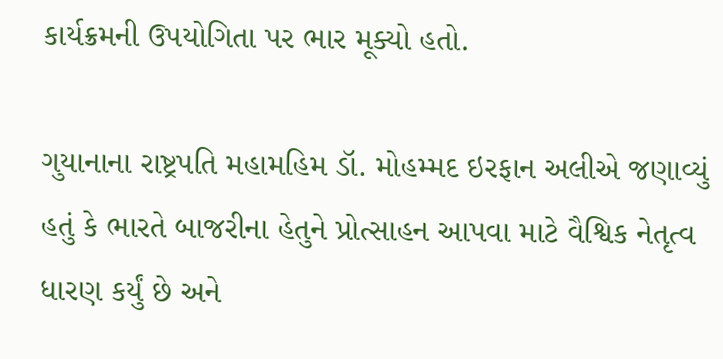કાર્યક્રમની ઉપયોગિતા પર ભાર મૂક્યો હતો.

ગુયાનાના રાષ્ટ્રપતિ મહામહિમ ડૉ. મોહમ્મદ ઇરફાન અલીએ જણાવ્યું હતું કે ભારતે બાજરીના હેતુને પ્રોત્સાહન આપવા માટે વૈશ્વિક નેતૃત્વ ધારણ કર્યું છે અને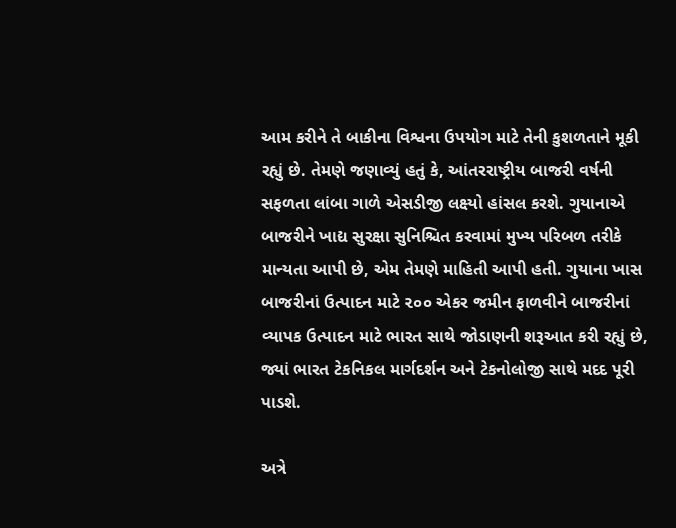આમ કરીને તે બાકીના વિશ્વના ઉપયોગ માટે તેની કુશળતાને મૂકી રહ્યું છે. તેમણે જણાવ્યું હતું કે, આંતરરાષ્ટ્રીય બાજરી વર્ષની સફળતા લાંબા ગાળે એસડીજી લક્ષ્યો હાંસલ કરશે. ગુયાનાએ બાજરીને ખાદ્ય સુરક્ષા સુનિશ્ચિત કરવામાં મુખ્ય પરિબળ તરીકે માન્યતા આપી છે, એમ તેમણે માહિતી આપી હતી. ગુયાના ખાસ બાજરીનાં ઉત્પાદન માટે ૨૦૦ એકર જમીન ફાળવીને બાજરીનાં વ્યાપક ઉત્પાદન માટે ભારત સાથે જોડાણની શરૂઆત કરી રહ્યું છે, જ્યાં ભારત ટેકનિકલ માર્ગદર્શન અને ટેકનોલોજી સાથે મદદ પૂરી પાડશે.

અત્રે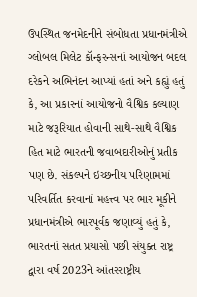ઉપસ્થિત જનમેદનીને સંબોધતા પ્રધાનમંત્રીએ ગ્લોબલ મિલેટ કૉન્ફરન્સનાં આયોજન બદલ દરેકને અભિનંદન આપ્યાં હતાં અને કહ્યું હતું કે, આ પ્રકારનાં આયોજનો વૈશ્વિક કલ્યાણ માટે જરૂરિયાત હોવાની સાથે-સાથે વૈશ્વિક હિત માટે ભારતની જવાબદારીઓનું પ્રતીક પણ છે. સંકલ્પને ઇચ્છનીય પરિણામમાં પરિવર્તિત કરવાનાં મહત્ત્વ પર ભાર મૂકીને પ્રધાનમંત્રીએ ભારપૂર્વક જણાવ્યું હતું કે, ભારતનાં સતત પ્રયાસો પછી સંયુક્ત રાષ્ટ્ર દ્વારા વર્ષ 2023ને આંતરરાષ્ટ્રીય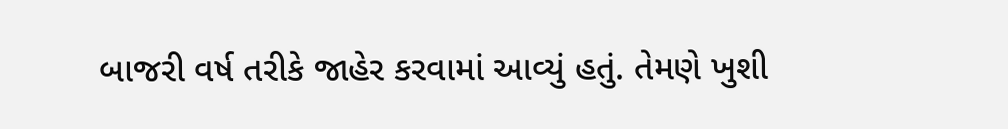બાજરી વર્ષ તરીકે જાહેર કરવામાં આવ્યું હતું. તેમણે ખુશી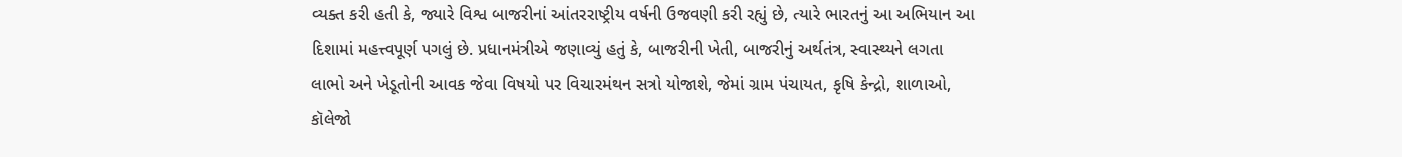વ્યક્ત કરી હતી કે, જ્યારે વિશ્વ બાજરીનાં આંતરરાષ્ટ્રીય વર્ષની ઉજવણી કરી રહ્યું છે, ત્યારે ભારતનું આ અભિયાન આ દિશામાં મહત્ત્વપૂર્ણ પગલું છે. પ્રધાનમંત્રીએ જણાવ્યું હતું કે, બાજરીની ખેતી, બાજરીનું અર્થતંત્ર, સ્વાસ્થ્યને લગતા લાભો અને ખેડૂતોની આવક જેવા વિષયો પર વિચારમંથન સત્રો યોજાશે, જેમાં ગ્રામ પંચાયત, કૃષિ કેન્દ્રો, શાળાઓ, કૉલેજો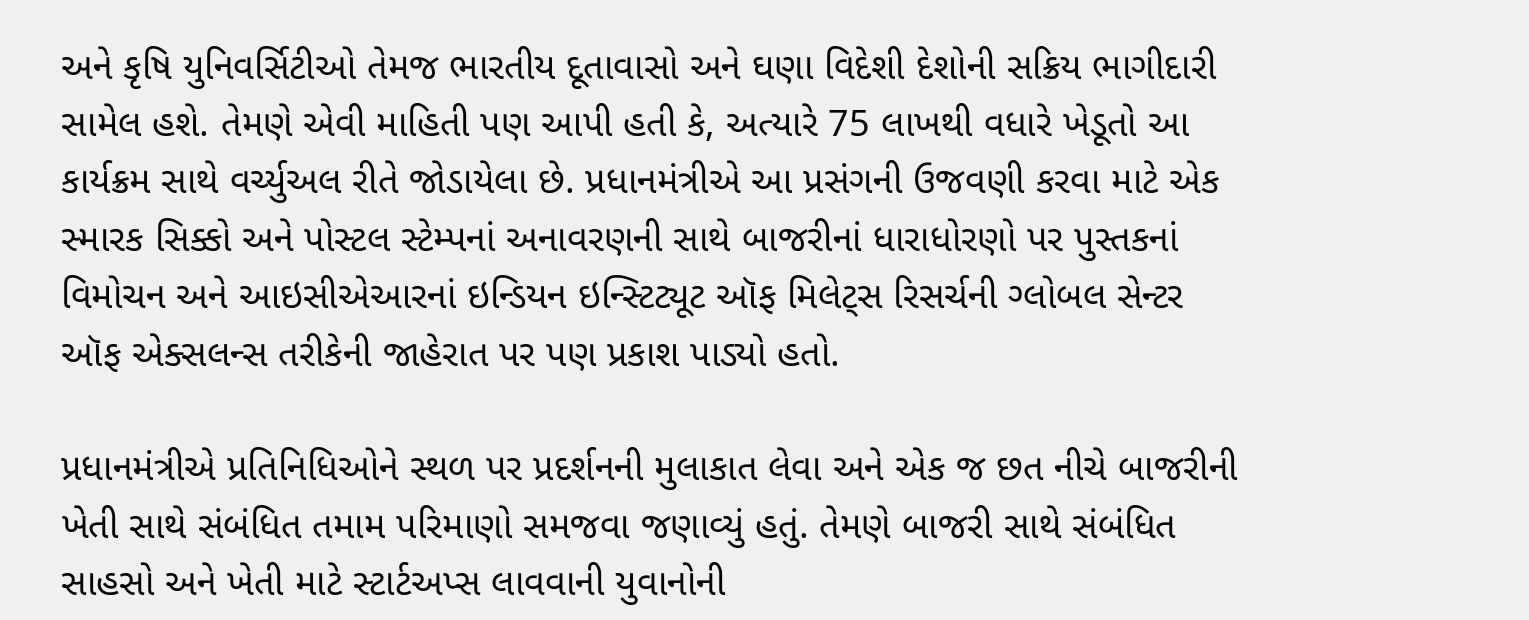અને કૃષિ યુનિવર્સિટીઓ તેમજ ભારતીય દૂતાવાસો અને ઘણા વિદેશી દેશોની સક્રિય ભાગીદારી સામેલ હશે. તેમણે એવી માહિતી પણ આપી હતી કે, અત્યારે 75 લાખથી વધારે ખેડૂતો આ કાર્યક્રમ સાથે વર્ચ્યુઅલ રીતે જોડાયેલા છે. પ્રધાનમંત્રીએ આ પ્રસંગની ઉજવણી કરવા માટે એક સ્મારક સિક્કો અને પોસ્ટલ સ્ટેમ્પનાં અનાવરણની સાથે બાજરીનાં ધારાધોરણો પર પુસ્તકનાં વિમોચન અને આઇસીએઆરનાં ઇન્ડિયન ઇન્સ્ટિટ્યૂટ ઑફ મિલેટ્સ રિસર્ચની ગ્લોબલ સેન્ટર ઑફ એક્સલન્સ તરીકેની જાહેરાત પર પણ પ્રકાશ પાડ્યો હતો.

પ્રધાનમંત્રીએ પ્રતિનિધિઓને સ્થળ પર પ્રદર્શનની મુલાકાત લેવા અને એક જ છત નીચે બાજરીની ખેતી સાથે સંબંધિત તમામ પરિમાણો સમજવા જણાવ્યું હતું. તેમણે બાજરી સાથે સંબંધિત સાહસો અને ખેતી માટે સ્ટાર્ટઅપ્સ લાવવાની યુવાનોની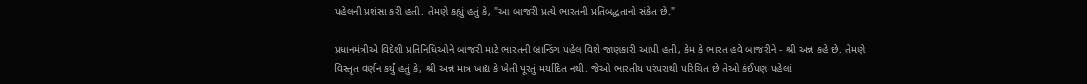પહેલની પ્રશંસા કરી હતી. તેમણે કહ્યું હતું કે, "આ બાજરી પ્રત્યે ભારતની પ્રતિબદ્ધતાનો સંકેત છે."

પ્રધાનમંત્રીએ વિદેશી પ્રતિનિધિઓને બાજરી માટે ભારતની બ્રાન્ડિંગ પહેલ વિશે જાણકારી આપી હતી, કેમ કે ભારત હવે બાજરીને - શ્રી અન્ન કહે છે. તેમણે વિસ્તૃત વર્ણન કર્યું હતું કે, શ્રી અન્ન માત્ર ખાદ્ય કે ખેતી પૂરતું મર્યાદિત નથી. જેઓ ભારતીય પરંપરાથી પરિચિત છે તેઓ કંઈપણ પહેલાં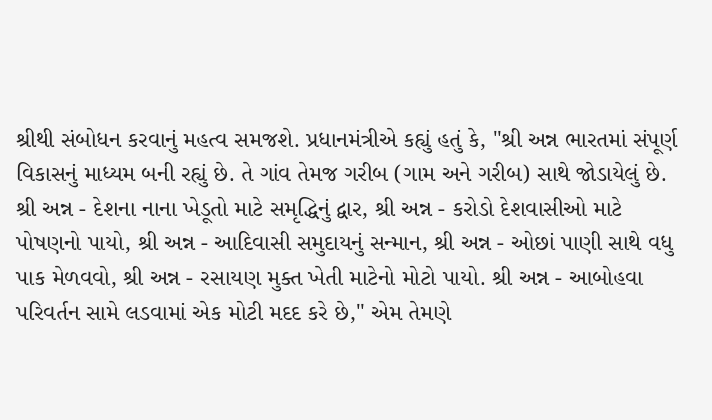શ્રીથી સંબોધન કરવાનું મહત્વ સમજશે. પ્રધાનમંત્રીએ કહ્યું હતું કે, "શ્રી અન્ન ભારતમાં સંપૂર્ણ વિકાસનું માધ્યમ બની રહ્યું છે. તે ગાંવ તેમજ ગરીબ (ગામ અને ગરીબ) સાથે જોડાયેલું છે. શ્રી અન્ન - દેશના નાના ખેડૂતો માટે સમૃદ્ધિનું દ્વાર, શ્રી અન્ન - કરોડો દેશવાસીઓ માટે પોષણનો પાયો, શ્રી અન્ન - આદિવાસી સમુદાયનું સન્માન, શ્રી અન્ન - ઓછાં પાણી સાથે વધુ પાક મેળવવો, શ્રી અન્ન - રસાયણ મુક્ત ખેતી માટેનો મોટો પાયો. શ્રી અન્ન - આબોહવા પરિવર્તન સામે લડવામાં એક મોટી મદદ કરે છે," એમ તેમણે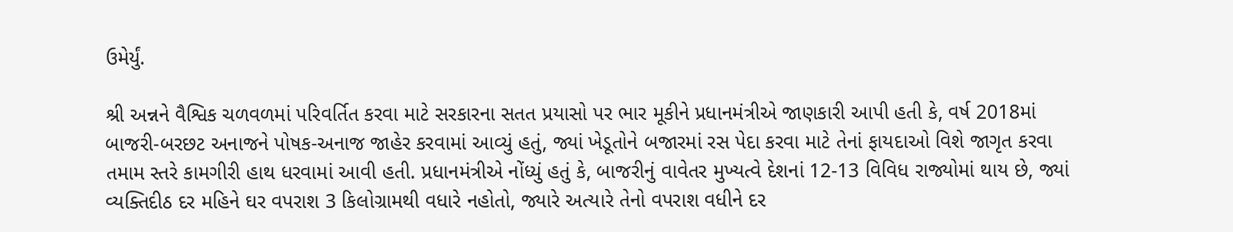ઉમેર્યું.

શ્રી અન્નને વૈશ્વિક ચળવળમાં પરિવર્તિત કરવા માટે સરકારના સતત પ્રયાસો પર ભાર મૂકીને પ્રધાનમંત્રીએ જાણકારી આપી હતી કે, વર્ષ 2018માં બાજરી-બરછટ અનાજને પોષક-અનાજ જાહેર કરવામાં આવ્યું હતું, જ્યાં ખેડૂતોને બજારમાં રસ પેદા કરવા માટે તેનાં ફાયદાઓ વિશે જાગૃત કરવા તમામ સ્તરે કામગીરી હાથ ધરવામાં આવી હતી. પ્રધાનમંત્રીએ નોંધ્યું હતું કે, બાજરીનું વાવેતર મુખ્યત્વે દેશનાં 12-13 વિવિધ રાજ્યોમાં થાય છે, જ્યાં વ્યક્તિદીઠ દર મહિને ઘર વપરાશ 3 કિલોગ્રામથી વધારે નહોતો, જ્યારે અત્યારે તેનો વપરાશ વધીને દર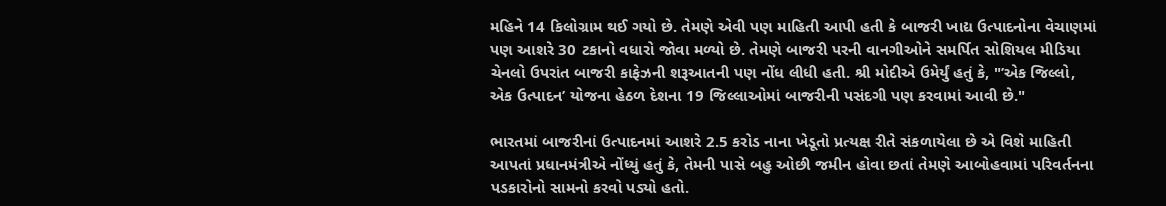મહિને 14 કિલોગ્રામ થઈ ગયો છે. તેમણે એવી પણ માહિતી આપી હતી કે બાજરી ખાદ્ય ઉત્પાદનોના વેચાણમાં પણ આશરે 30 ટકાનો વધારો જોવા મળ્યો છે. તેમણે બાજરી પરની વાનગીઓને સમર્પિત સોશિયલ મીડિયા ચેનલો ઉપરાંત બાજરી કાફેઝની શરૂઆતની પણ નોંધ લીધી હતી. શ્રી મોદીએ ઉમેર્યું હતું કે, "’એક જિલ્લો, એક ઉત્પાદન’ યોજના હેઠળ દેશના 19 જિલ્લાઓમાં બાજરીની પસંદગી પણ કરવામાં આવી છે."

ભારતમાં બાજરીનાં ઉત્પાદનમાં આશરે 2.5 કરોડ નાના ખેડૂતો પ્રત્યક્ષ રીતે સંકળાયેલા છે એ વિશે માહિતી આપતાં પ્રધાનમંત્રીએ નોંધ્યું હતું કે, તેમની પાસે બહુ ઓછી જમીન હોવા છતાં તેમણે આબોહવામાં પરિવર્તનના પડકારોનો સામનો કરવો પડ્યો હતો.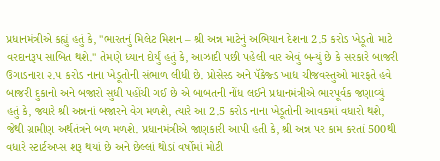પ્રધાનમંત્રીએ કહ્યું હતું કે, "ભારતનું મિલેટ મિશન – શ્રી અન્ન માટેનું અભિયાન દેશના 2.5 કરોડ ખેડૂતો માટે વરદાનરૂપ સાબિત થશે." તેમણે ધ્યાન દોર્યું હતું કે, આઝાદી પછી પહેલી વાર એવું બન્યું છે કે સરકારે બાજરી ઉગાડનારા ૨.૫ કરોડ નાના ખેડૂતોની સંભાળ લીધી છે. પ્રોસેસ્ડ અને પૅકેજ્ડ ખાદ્ય ચીજવસ્તુઓ મારફતે હવે બાજરી દુકાનો અને બજારો સુધી પહોંચી ગઈ છે એ બાબતની નોંધ લઈને પ્રધાનમંત્રીએ ભારપૂર્વક જણાવ્યું હતું કે, જ્યારે શ્રી અન્નનાં બજારને વેગ મળશે, ત્યારે આ 2.5 કરોડ નાના ખેડૂતોની આવકમાં વધારો થશે, જેથી ગ્રામીણ અર્થતંત્રને બળ મળશે. પ્રધાનમંત્રીએ જાણકારી આપી હતી કે, શ્રી અન્ન પર કામ કરતાં 500થી વધારે સ્ટાર્ટઅપ્સ શરૂ થયાં છે અને છેલ્લાં થોડાં વર્ષોમાં મોટી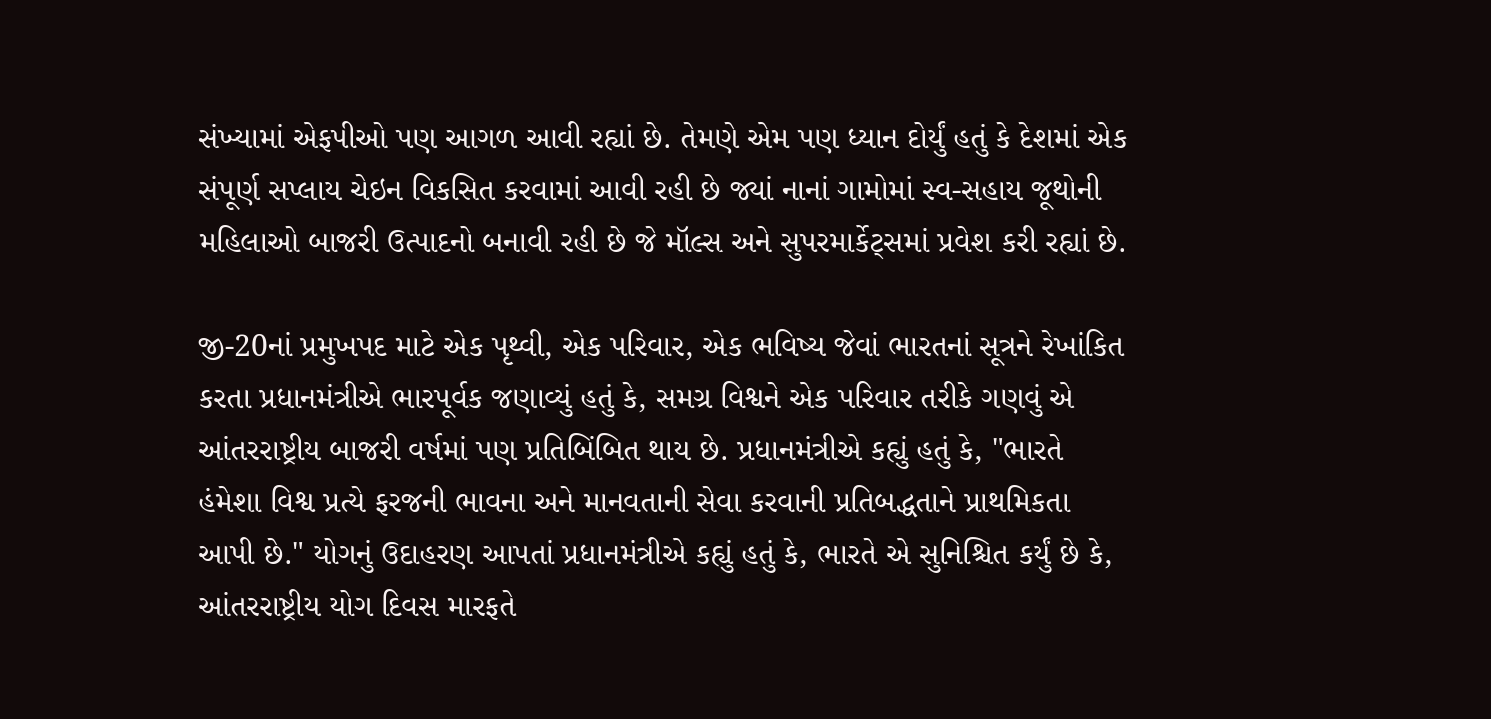સંખ્યામાં એફપીઓ પણ આગળ આવી રહ્યાં છે. તેમણે એમ પણ ધ્યાન દોર્યું હતું કે દેશમાં એક સંપૂર્ણ સપ્લાય ચેઇન વિકસિત કરવામાં આવી રહી છે જ્યાં નાનાં ગામોમાં સ્વ-સહાય જૂથોની મહિલાઓ બાજરી ઉત્પાદનો બનાવી રહી છે જે મૉલ્સ અને સુપરમાર્કેટ્સમાં પ્રવેશ કરી રહ્યાં છે.

જી-20નાં પ્રમુખપદ માટે એક પૃથ્વી, એક પરિવાર, એક ભવિષ્ય જેવાં ભારતનાં સૂત્રને રેખાંકિત કરતા પ્રધાનમંત્રીએ ભારપૂર્વક જણાવ્યું હતું કે, સમગ્ર વિશ્વને એક પરિવાર તરીકે ગણવું એ આંતરરાષ્ટ્રીય બાજરી વર્ષમાં પણ પ્રતિબિંબિત થાય છે. પ્રધાનમંત્રીએ કહ્યું હતું કે, "ભારતે હંમેશા વિશ્વ પ્રત્યે ફરજની ભાવના અને માનવતાની સેવા કરવાની પ્રતિબદ્ધતાને પ્રાથમિકતા આપી છે." યોગનું ઉદાહરણ આપતાં પ્રધાનમંત્રીએ કહ્યું હતું કે, ભારતે એ સુનિશ્ચિત કર્યું છે કે, આંતરરાષ્ટ્રીય યોગ દિવસ મારફતે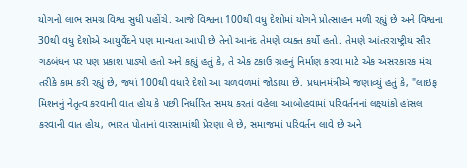યોગનો લાભ સમગ્ર વિશ્વ સુધી પહોંચે. આજે વિશ્વના 100થી વધુ દેશોમાં યોગને પ્રોત્સાહન મળી રહ્યું છે અને વિશ્વના 30થી વધુ દેશોએ આયુર્વેદને પણ માન્યતા આપી છે તેનો આનંદ તેમણે વ્યક્ત કર્યો હતો. તેમણે આંતરરાષ્ટ્રીય સૌર ગઠબંધન પર પણ પ્રકાશ પાડ્યો હતો અને કહ્યું હતું કે, તે એક ટકાઉ ગ્રહનું નિર્માણ કરવા માટે એક અસરકારક મંચ તરીકે કામ કરી રહ્યું છે, જ્યાં 100થી વધારે દેશો આ ચળવળમાં જોડાયા છે. પ્રધાનમંત્રીએ જણાવ્યું હતું કે, "લાઇફ મિશનનું નેતૃત્વ કરવાની વાત હોય કે પછી નિર્ધારિત સમય કરતાં વહેલા આબોહવામાં પરિવર્તનનાં લક્ષ્યાંકો હાંસલ કરવાની વાત હોય, ભારત પોતાનાં વારસામાંથી પ્રેરણા લે છે, સમાજમાં પરિવર્તન લાવે છે અને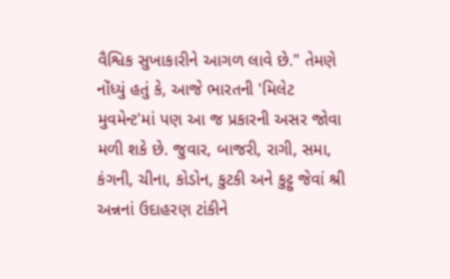વૈશ્વિક સુખાકારીને આગળ લાવે છે." તેમણે નોંધ્યું હતું કે, આજે ભારતની 'મિલેટ મુવમેન્ટ'માં પણ આ જ પ્રકારની અસર જોવા મળી શકે છે. જુવાર, બાજરી, રાગી, સમા, કંગની, ચીના, કોડોન, કુટકી અને કુટ્ટુ જેવાં શ્રી અન્નનાં ઉદાહરણ ટાંકીને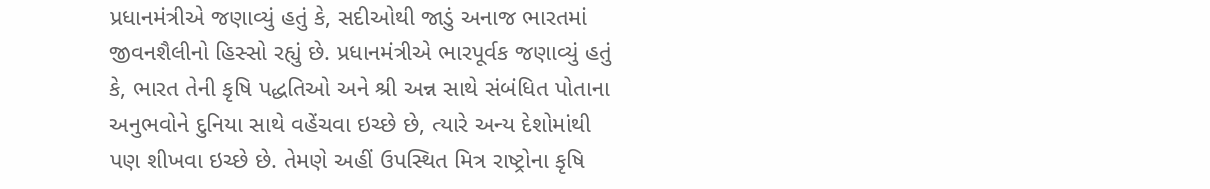પ્રધાનમંત્રીએ જણાવ્યું હતું કે, સદીઓથી જાડું અનાજ ભારતમાં જીવનશૈલીનો હિસ્સો રહ્યું છે. પ્રધાનમંત્રીએ ભારપૂર્વક જણાવ્યું હતું કે, ભારત તેની કૃષિ પદ્ધતિઓ અને શ્રી અન્ન સાથે સંબંધિત પોતાના અનુભવોને દુનિયા સાથે વહેંચવા ઇચ્છે છે, ત્યારે અન્ય દેશોમાંથી પણ શીખવા ઇચ્છે છે. તેમણે અહીં ઉપસ્થિત મિત્ર રાષ્ટ્રોના કૃષિ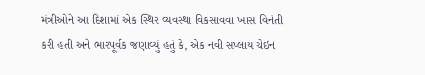મંત્રીઓને આ દિશામાં એક સ્થિર વ્યવસ્થા વિકસાવવા ખાસ વિનંતી કરી હતી અને ભારપૂર્વક જણાવ્યું હતું કે, એક નવી સપ્લાય ચેઇન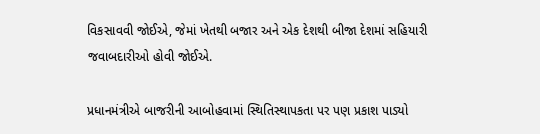વિકસાવવી જોઈએ, જેમાં ખેતથી બજાર અને એક દેશથી બીજા દેશમાં સહિયારી જવાબદારીઓ હોવી જોઈએ.

પ્રધાનમંત્રીએ બાજરીની આબોહવામાં સ્થિતિસ્થાપકતા પર પણ પ્રકાશ પાડ્યો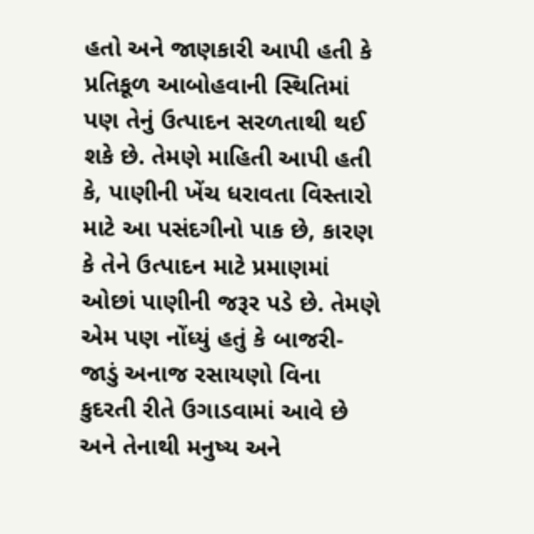હતો અને જાણકારી આપી હતી કે પ્રતિકૂળ આબોહવાની સ્થિતિમાં પણ તેનું ઉત્પાદન સરળતાથી થઈ શકે છે. તેમણે માહિતી આપી હતી કે, પાણીની ખેંચ ધરાવતા વિસ્તારો માટે આ પસંદગીનો પાક છે, કારણ કે તેને ઉત્પાદન માટે પ્રમાણમાં ઓછાં પાણીની જરૂર પડે છે. તેમણે એમ પણ નોંધ્યું હતું કે બાજરી-જાડું અનાજ રસાયણો વિના કુદરતી રીતે ઉગાડવામાં આવે છે અને તેનાથી મનુષ્ય અને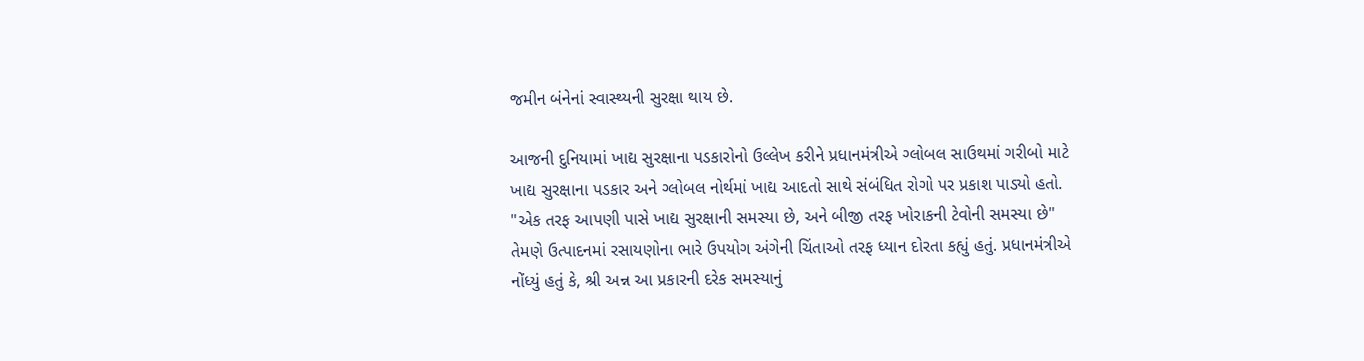જમીન બંનેનાં સ્વાસ્થ્યની સુરક્ષા થાય છે.

આજની દુનિયામાં ખાદ્ય સુરક્ષાના પડકારોનો ઉલ્લેખ કરીને પ્રધાનમંત્રીએ ગ્લોબલ સાઉથમાં ગરીબો માટે ખાદ્ય સુરક્ષાના પડકાર અને ગ્લોબલ નોર્થમાં ખાદ્ય આદતો સાથે સંબંધિત રોગો પર પ્રકાશ પાડ્યો હતો. "એક તરફ આપણી પાસે ખાદ્ય સુરક્ષાની સમસ્યા છે, અને બીજી તરફ ખોરાકની ટેવોની સમસ્યા છે" તેમણે ઉત્પાદનમાં રસાયણોના ભારે ઉપયોગ અંગેની ચિંતાઓ તરફ ધ્યાન દોરતા કહ્યું હતું. પ્રધાનમંત્રીએ નોંધ્યું હતું કે, શ્રી અન્ન આ પ્રકારની દરેક સમસ્યાનું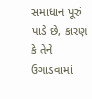સમાધાન પૂરું પાડે છે, કારણ કે તેને ઉગાડવામાં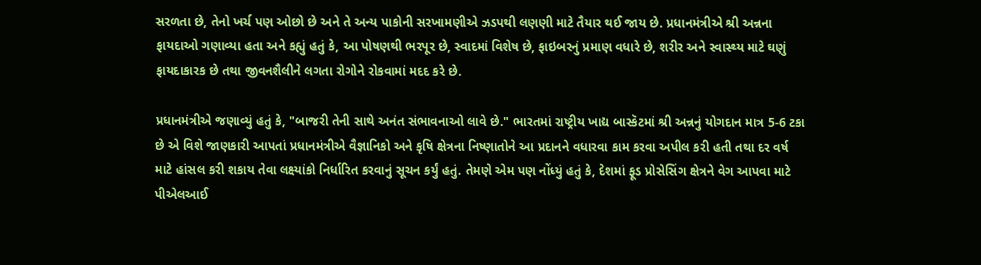સરળતા છે, તેનો ખર્ચ પણ ઓછો છે અને તે અન્ય પાકોની સરખામણીએ ઝડપથી લણણી માટે તૈયાર થઈ જાય છે. પ્રધાનમંત્રીએ શ્રી અન્નના ફાયદાઓ ગણાવ્યા હતા અને કહ્યું હતું કે, આ પોષણથી ભરપૂર છે, સ્વાદમાં વિશેષ છે, ફાઇબરનું પ્રમાણ વધારે છે, શરીર અને સ્વાસ્થ્ય માટે ઘણું ફાયદાકારક છે તથા જીવનશૈલીને લગતા રોગોને રોકવામાં મદદ કરે છે.

પ્રધાનમંત્રીએ જણાવ્યું હતું કે, "બાજરી તેની સાથે અનંત સંભાવનાઓ લાવે છે." ભારતમાં રાષ્ટ્રીય ખાદ્ય બાસ્કૅટમાં શ્રી અન્નનું યોગદાન માત્ર 5-6 ટકા છે એ વિશે જાણકારી આપતાં પ્રધાનમંત્રીએ વૈજ્ઞાનિકો અને કૃષિ ક્ષેત્રના નિષ્ણાતોને આ પ્રદાનને વધારવા કામ કરવા અપીલ કરી હતી તથા દર વર્ષ માટે હાંસલ કરી શકાય તેવા લક્ષ્યાંકો નિર્ધારિત કરવાનું સૂચન કર્યું હતું. તેમણે એમ પણ નોંધ્યું હતું કે, દેશમાં ફૂડ પ્રોસેસિંગ ક્ષેત્રને વેગ આપવા માટે પીએલઆઈ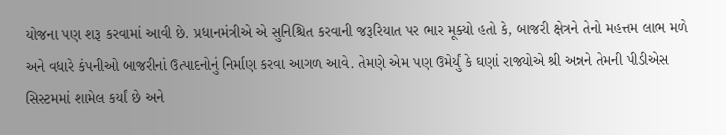યોજના પણ શરૂ કરવામાં આવી છે. પ્રધાનમંત્રીએ એ સુનિશ્ચિત કરવાની જરૂરિયાત પર ભાર મૂક્યો હતો કે, બાજરી ક્ષેત્રને તેનો મહત્તમ લાભ મળે અને વધારે કંપનીઓ બાજરીનાં ઉત્પાદનોનું નિર્માણ કરવા આગળ આવે. તેમણે એમ પણ ઉમેર્યું કે ઘણાં રાજ્યોએ શ્રી અન્નને તેમની પીડીએસ સિસ્ટમમાં શામેલ કર્યાં છે અને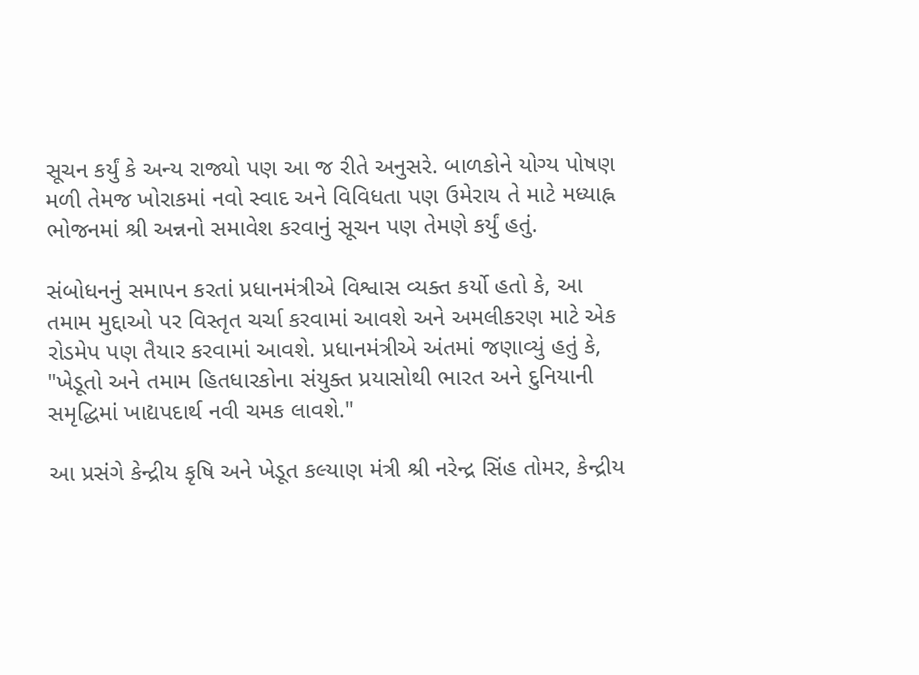સૂચન કર્યું કે અન્ય રાજ્યો પણ આ જ રીતે અનુસરે. બાળકોને યોગ્ય પોષણ મળી તેમજ ખોરાકમાં નવો સ્વાદ અને વિવિધતા પણ ઉમેરાય તે માટે મધ્યાહ્ન ભોજનમાં શ્રી અન્નનો સમાવેશ કરવાનું સૂચન પણ તેમણે કર્યું હતું.

સંબોધનનું સમાપન કરતાં પ્રધાનમંત્રીએ વિશ્વાસ વ્યક્ત કર્યો હતો કે, આ તમામ મુદ્દાઓ પર વિસ્તૃત ચર્ચા કરવામાં આવશે અને અમલીકરણ માટે એક રોડમેપ પણ તૈયાર કરવામાં આવશે. પ્રધાનમંત્રીએ અંતમાં જણાવ્યું હતું કે, "ખેડૂતો અને તમામ હિતધારકોના સંયુક્ત પ્રયાસોથી ભારત અને દુનિયાની સમૃદ્ધિમાં ખાદ્યપદાર્થ નવી ચમક લાવશે."

આ પ્રસંગે કેન્દ્રીય કૃષિ અને ખેડૂત કલ્યાણ મંત્રી શ્રી નરેન્દ્ર સિંહ તોમર, કેન્દ્રીય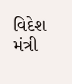વિદેશ મંત્રી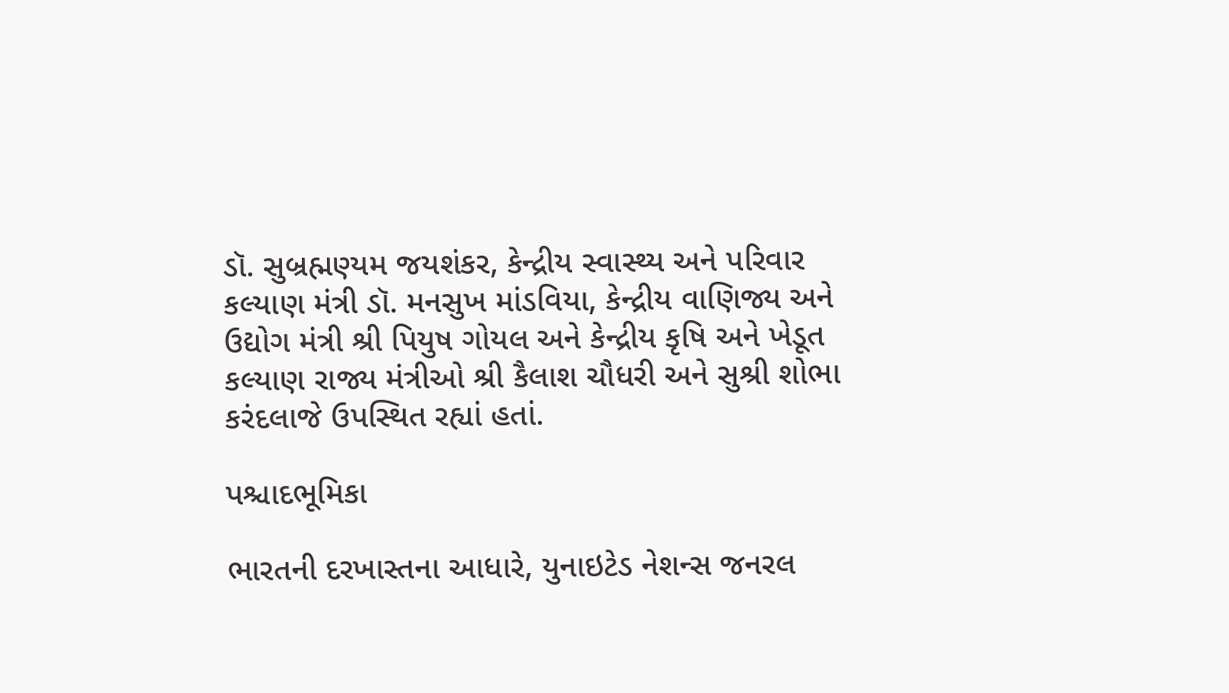ડૉ. સુબ્રહ્મણ્યમ જયશંકર, કેન્દ્રીય સ્વાસ્થ્ય અને પરિવાર કલ્યાણ મંત્રી ડૉ. મનસુખ માંડવિયા, કેન્દ્રીય વાણિજ્ય અને ઉદ્યોગ મંત્રી શ્રી પિયુષ ગોયલ અને કેન્દ્રીય કૃષિ અને ખેડૂત કલ્યાણ રાજ્ય મંત્રીઓ શ્રી કૈલાશ ચૌધરી અને સુશ્રી શોભા કરંદલાજે ઉપસ્થિત રહ્યાં હતાં.

પશ્ચાદભૂમિકા

ભારતની દરખાસ્તના આધારે, યુનાઇટેડ નેશન્સ જનરલ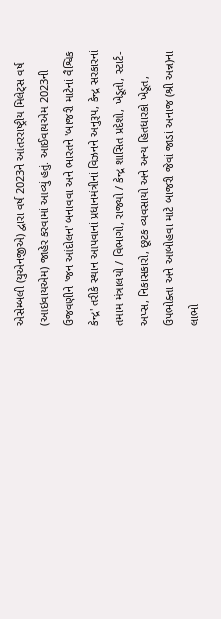એસેમ્બલી (યુએનજીએ) દ્વારા વર્ષ 2023ને આંતરરાષ્ટ્રીય મિલેટ્સ વર્ષ (આઇવાયએમ) જાહેર કરવામાં આવ્યું હતું. આઈવાયએમ 2023ની ઉજવણીને 'જન આંદોલન' બનાવવા અને ભારતને 'બાજરી માટેનાં વૈશ્વિક કેન્દ્ર' તરીકે સ્થાન આપવાનાં પ્રધાનમંત્રીનાં વિઝનને અનુરૂપ, કેન્દ્ર સરકારનાં તમામ મંત્રાલયો / વિભાગો, રાજ્યો / કેન્દ્ર શાસિત પ્રદેશો, ખેડૂતો, સ્ટાર્ટ-અપ્સ, નિકાસકારો, છૂટક વ્યવસાયો અને અન્ય હિતધારકો ખેડૂત, ઉપભોક્તા અને આબોહવા માટે બાજરી જેવાં જાડાં અનાજ (શ્રી અન્ન)ના લાભો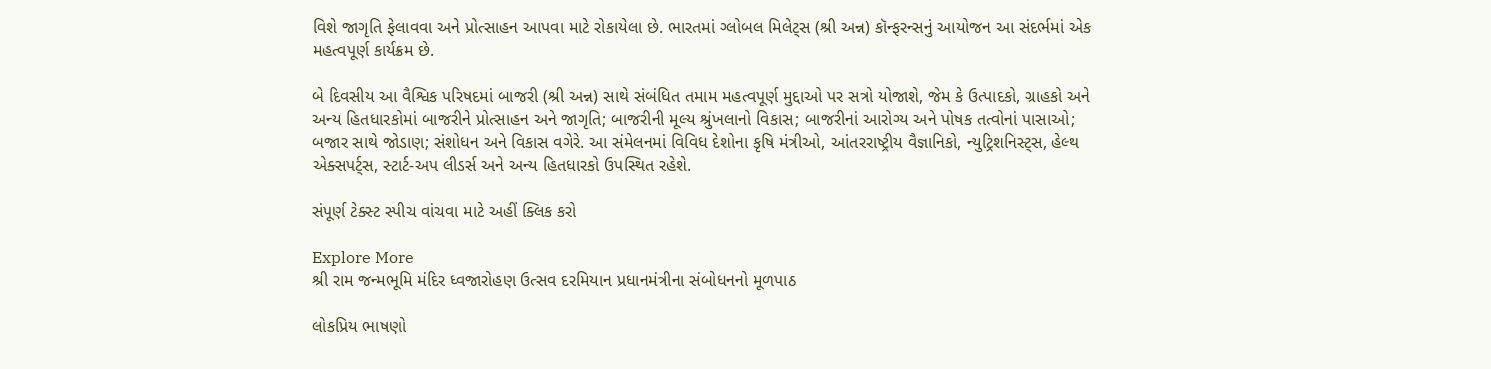વિશે જાગૃતિ ફેલાવવા અને પ્રોત્સાહન આપવા માટે રોકાયેલા છે. ભારતમાં ગ્લોબલ મિલેટ્સ (શ્રી અન્ન) કૉન્ફરન્સનું આયોજન આ સંદર્ભમાં એક મહત્વપૂર્ણ કાર્યક્રમ છે.

બે દિવસીય આ વૈશ્વિક પરિષદમાં બાજરી (શ્રી અન્ન) સાથે સંબંધિત તમામ મહત્વપૂર્ણ મુદ્દાઓ પર સત્રો યોજાશે, જેમ કે ઉત્પાદકો, ગ્રાહકો અને અન્ય હિતધારકોમાં બાજરીને પ્રોત્સાહન અને જાગૃતિ; બાજરીની મૂલ્ય શ્રુંખલાનો વિકાસ; બાજરીનાં આરોગ્ય અને પોષક તત્વોનાં પાસાઓ; બજાર સાથે જોડાણ; સંશોધન અને વિકાસ વગેરે. આ સંમેલનમાં વિવિધ દેશોના કૃષિ મંત્રીઓ, આંતરરાષ્ટ્રીય વૈજ્ઞાનિકો, ન્યુટ્રિશનિસ્ટ્સ, હેલ્થ એક્સપર્ટ્સ, સ્ટાર્ટ-અપ લીડર્સ અને અન્ય હિતધારકો ઉપસ્થિત રહેશે.

સંપૂર્ણ ટેક્સ્ટ સ્પીચ વાંચવા માટે અહીં ક્લિક કરો

Explore More
શ્રી રામ જન્મભૂમિ મંદિર ધ્વજારોહણ ઉત્સવ દરમિયાન પ્રધાનમંત્રીના સંબોધનનો મૂળપાઠ

લોકપ્રિય ભાષણો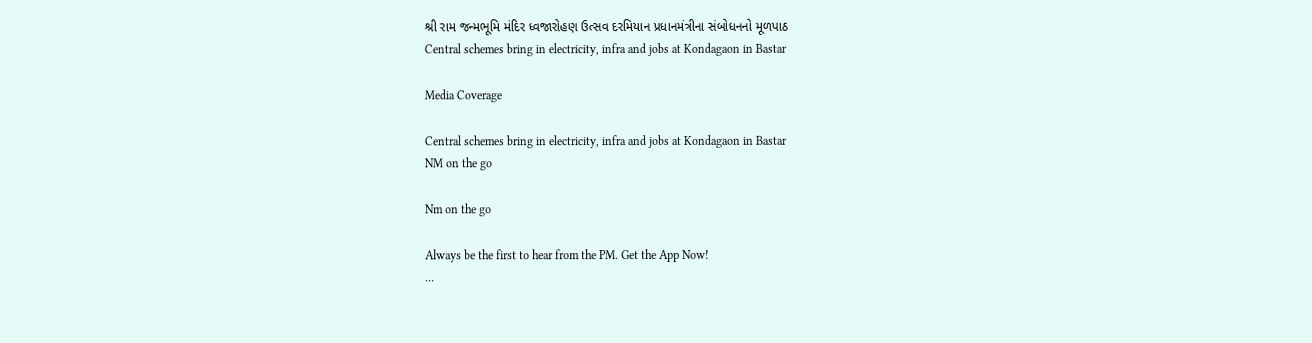શ્રી રામ જન્મભૂમિ મંદિર ધ્વજારોહણ ઉત્સવ દરમિયાન પ્રધાનમંત્રીના સંબોધનનો મૂળપાઠ
Central schemes bring in electricity, infra and jobs at Kondagaon in Bastar

Media Coverage

Central schemes bring in electricity, infra and jobs at Kondagaon in Bastar
NM on the go

Nm on the go

Always be the first to hear from the PM. Get the App Now!
...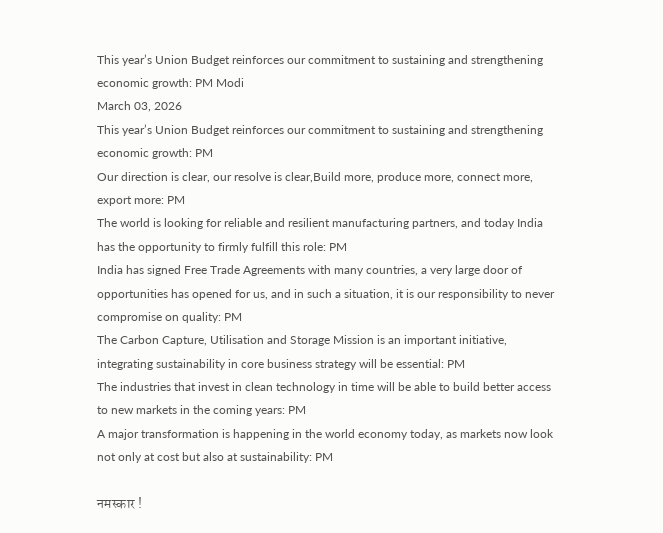This year’s Union Budget reinforces our commitment to sustaining and strengthening economic growth: PM Modi
March 03, 2026
This year’s Union Budget reinforces our commitment to sustaining and strengthening economic growth: PM
Our direction is clear, our resolve is clear,Build more, produce more, connect more, export more: PM
The world is looking for reliable and resilient manufacturing partners, and today India has the opportunity to firmly fulfill this role: PM
India has signed Free Trade Agreements with many countries, a very large door of opportunities has opened for us, and in such a situation, it is our responsibility to never compromise on quality: PM
The Carbon Capture, Utilisation and Storage Mission is an important initiative, integrating sustainability in core business strategy will be essential: PM
The industries that invest in clean technology in time will be able to build better access to new markets in the coming years: PM
A major transformation is happening in the world economy today, as markets now look not only at cost but also at sustainability: PM

नमस्कार !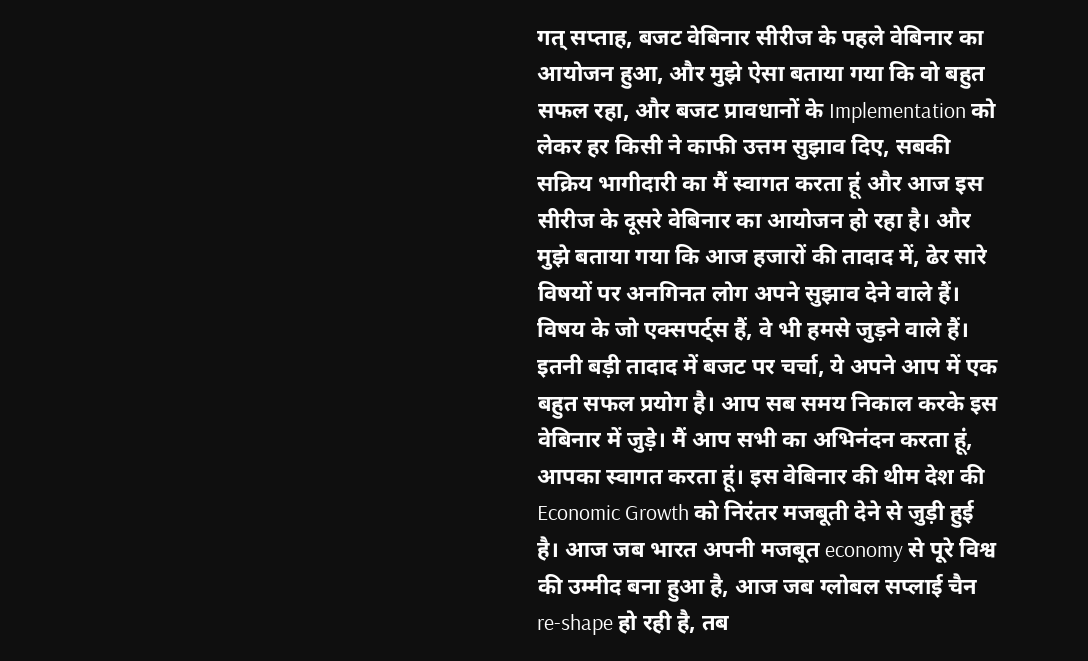गत् सप्ताह, बजट वेबिनार सीरीज के पहले वेबिनार का आयोजन हुआ, और मुझे ऐसा बताया गया कि वो बहुत सफल रहा, और बजट प्रावधानों के Implementation को लेकर हर किसी ने काफी उत्तम सुझाव दिए, सबकी सक्रिय भागीदारी का मैं स्वागत करता हूं और आज इस सीरीज के दूसरे वेबिनार का आयोजन हो रहा है। और मुझे बताया गया कि आज हजारों की तादाद में, ढेर सारे विषयों पर अनगिनत लोग अपने सुझाव देने वाले हैं। विषय के जो एक्सपर्ट्स हैं, वे भी हमसे जुड़ने वाले हैं। इतनी बड़ी तादाद में बजट पर चर्चा, ये अपने आप में एक बहुत सफल प्रयोग है। आप सब समय निकाल करके इस वेबिनार में जुड़े। मैं आप सभी का अभिनंदन करता हूं, आपका स्वागत करता हूं। इस वेबिनार की थीम देश की Economic Growth को निरंतर मजबूती देने से जुड़ी हुई है। आज जब भारत अपनी मजबूत economy से पूरे विश्व की उम्मीद बना हुआ है, आज जब ग्लोबल सप्लाई चैन re-shape हो रही है, तब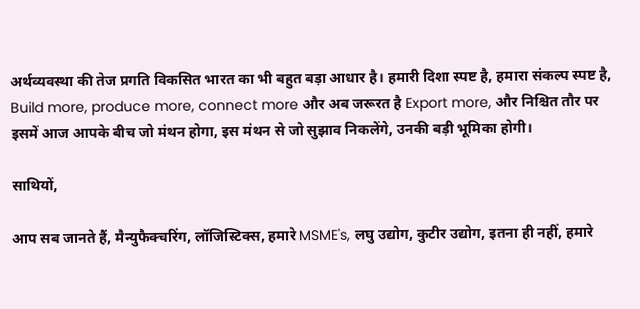अर्थव्यवस्था की तेज प्रगति विकसित भारत का भी बहुत बड़ा आधार है। हमारी दिशा स्पष्ट है, हमारा संकल्प स्पष्ट है, Build more, produce more, connect more और अब जरूरत है Export more, और निश्चित तौर पर इसमें आज आपके बीच जो मंथन होगा, इस मंथन से जो सुझाव निकलेंगे, उनकी बड़ी भूमिका होगी।

साथियों,

आप सब जानते हैं, मैन्युफैक्चरिंग, लॉजिस्टिक्स, हमारे MSME's, लघु उद्योग, कुटीर उद्योग, इतना ही नहीं, हमारे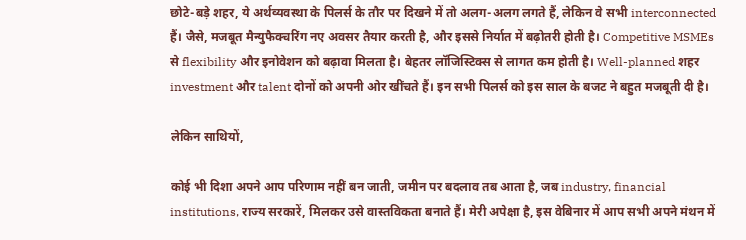छोटे-बड़े शहर, ये अर्थव्यवस्था के पिलर्स के तौर पर दिखने में तो अलग-अलग लगते हैं, लेकिन वे सभी interconnected हैं। जैसे, मजबूत मैन्युफैक्चरिंग नए अवसर तैयार करती है, और इससे निर्यात में बढ़ोतरी होती है। Competitive MSMEs से flexibility और इनोवेशन को बढ़ावा मिलता है। बेहतर लॉजिस्टिक्स से लागत कम होती है। Well-planned शहर investment और talent दोनों को अपनी ओर खींचते हैं। इन सभी पिलर्स को इस साल के बजट ने बहुत मजबूती दी है।

लेकिन साथियों,

कोई भी दिशा अपने आप परिणाम नहीं बन जाती, जमीन पर बदलाव तब आता है, जब industry, financial institutions, राज्य सरकारें, मिलकर उसे वास्तविकता बनाते हैं। मेरी अपेक्षा है, इस वेबिनार में आप सभी अपने मंथन में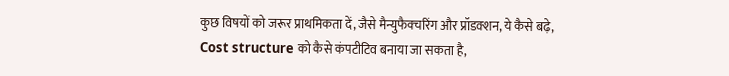कुछ विषयों को जरूर प्राथमिकता दें, जैसे मैन्युफैक्चरिंग और प्रॉडक्शन, ये कैसे बढ़े, Cost structure को कैसे कंपटीटिव बनाया जा सकता है,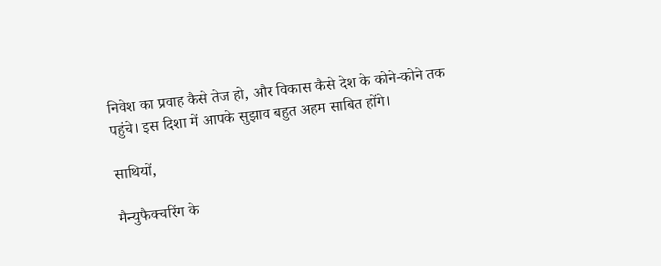निवेश का प्रवाह कैसे तेज हो, और विकास कैसे देश के कोने-कोने तक पहुंचे। इस दिशा में आपके सुझाव बहुत अहम साबित होंगे।

साथियों,

मैन्युफैक्चरिंग के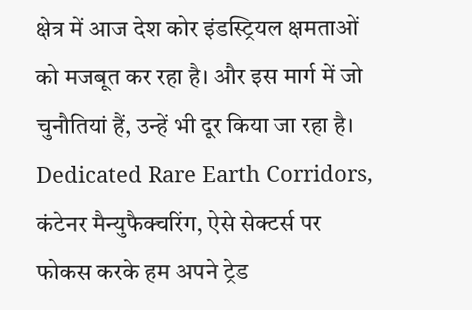क्षेत्र में आज देश कोर इंडस्ट्रियल क्षमताओं को मजबूत कर रहा है। और इस मार्ग में जो चुनौतियां हैं, उन्हें भी दूर किया जा रहा है। Dedicated Rare Earth Corridors, कंटेनर मैन्युफैक्चरिंग, ऐसे सेक्टर्स पर फोकस करके हम अपने ट्रेड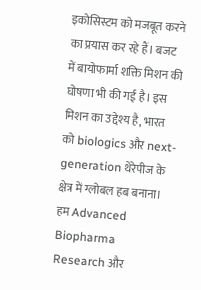इकोसिस्टम को मजबूत करने का प्रयास कर रहे हैं। बजट में बायोफार्मा शक्ति मिशन की घोषणा भी की गई है। इस मिशन का उद्देश्य है, भारत को biologics और next-generation थेरेपीज के क्षेत्र में ग्लोबल हब बनाना। हम Advanced Biopharma Research और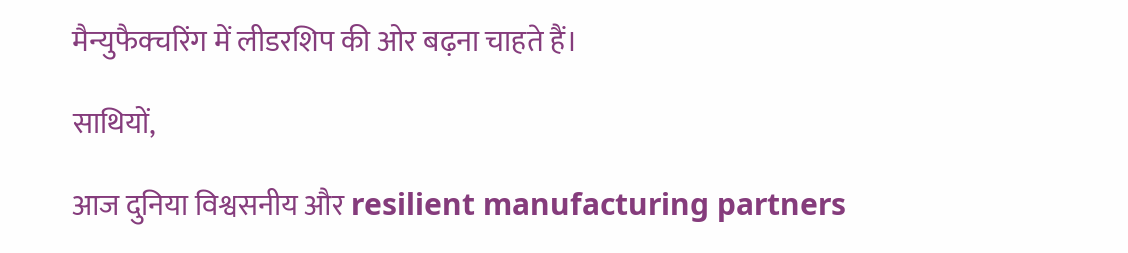मैन्युफैक्चरिंग में लीडरशिप की ओर बढ़ना चाहते हैं।

साथियों,

आज दुनिया विश्वसनीय और resilient manufacturing partners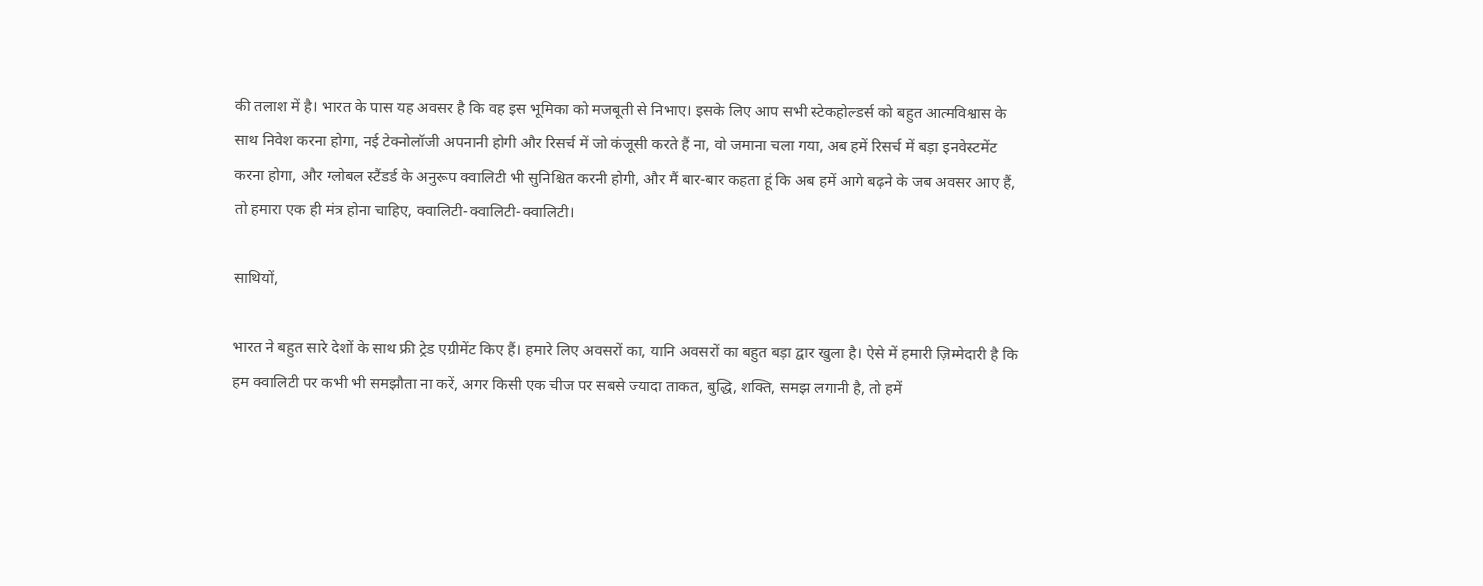की तलाश में है। भारत के पास यह अवसर है कि वह इस भूमिका को मजबूती से निभाए। इसके लिए आप सभी स्टेकहोल्डर्स को बहुत आत्मविश्वास के साथ निवेश करना होगा, नई टेक्नोलॉजी अपनानी होगी और रिसर्च में जो कंजूसी करते हैं ना, वो जमाना चला गया, अब हमें रिसर्च में बड़ा इनवेस्टमेंट करना होगा, और ग्लोबल स्टैंडर्ड के अनुरूप क्वालिटी भी सुनिश्चित करनी होगी, और मैं बार-बार कहता हूं कि अब हमें आगे बढ़ने के जब अवसर आए हैं, तो हमारा एक ही मंत्र होना चाहिए, क्वालिटी-क्वालिटी-क्वालिटी।

साथियों,

भारत ने बहुत सारे देशों के साथ फ्री ट्रेड एग्रीमेंट किए हैं। हमारे लिए अवसरों का, यानि अवसरों का बहुत बड़ा द्वार खुला है। ऐसे में हमारी ज़िम्मेदारी है कि हम क्वालिटी पर कभी भी समझौता ना करें, अगर किसी एक चीज पर सबसे ज्यादा ताकत, बुद्धि, शक्ति, समझ लगानी है, तो हमें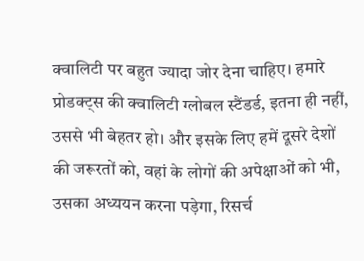क्वालिटी पर बहुत ज्यादा जोर देना चाहिए। हमारे प्रोडक्ट्स की क्वालिटी ग्लोबल स्टैंडर्ड, इतना ही नहीं, उससे भी बेहतर हो। और इसके लिए हमें दूसरे देशों की जरूरतों को, वहां के लोगों की अपेक्षाओं को भी, उसका अध्ययन करना पड़ेगा, रिसर्च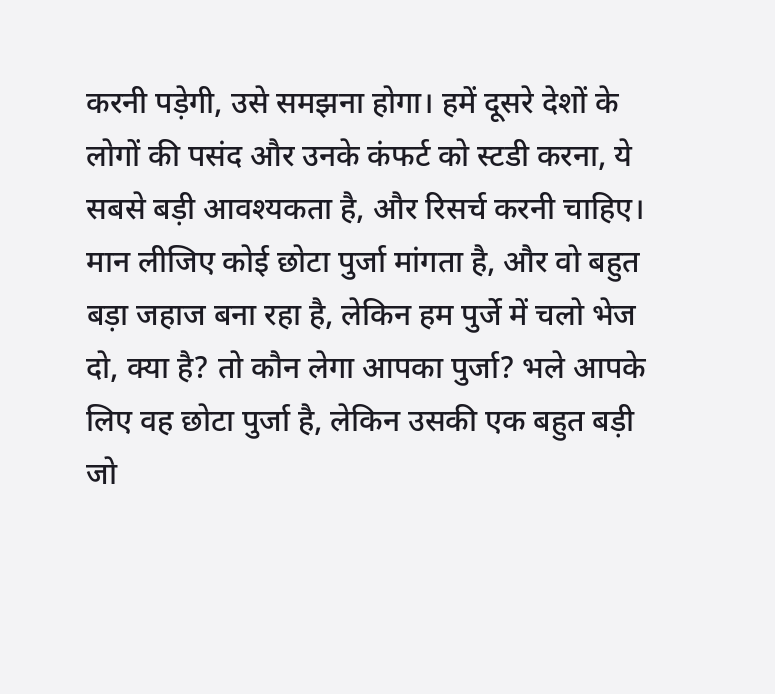करनी पड़ेगी, उसे समझना होगा। हमें दूसरे देशों के लोगों की पसंद और उनके कंफर्ट को स्टडी करना, ये सबसे बड़ी आवश्यकता है, और रिसर्च करनी चाहिए। मान लीजिए कोई छोटा पुर्जा मांगता है, और वो बहुत बड़ा जहाज बना रहा है, लेकिन हम पुर्जे में चलो भेज दो, क्या है? तो कौन लेगा आपका पुर्जा? भले आपके लिए वह छोटा पुर्जा है, लेकिन उसकी एक बहुत बड़ी जो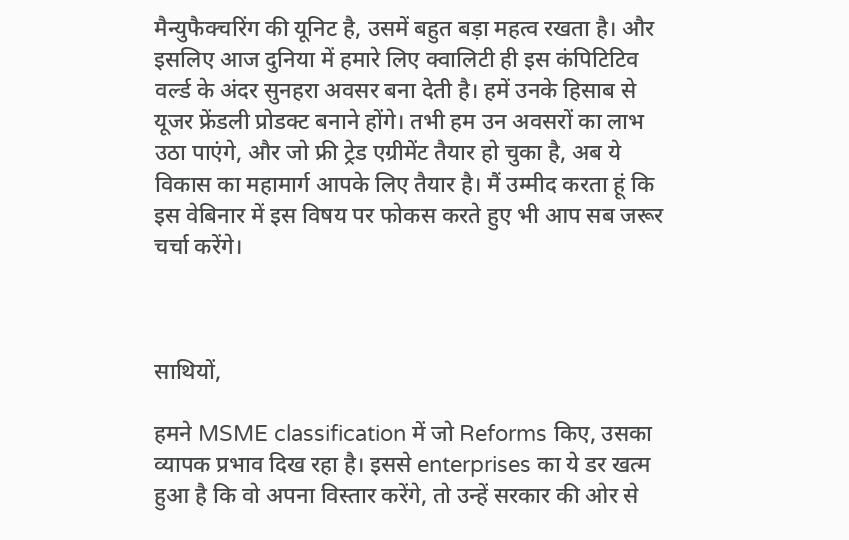मैन्युफैक्चरिंग की यूनिट है, उसमें बहुत बड़ा महत्व रखता है। और इसलिए आज दुनिया में हमारे लिए क्वालिटी ही इस कंपिटिटिव वर्ल्ड के अंदर सुनहरा अवसर बना देती है। हमें उनके हिसाब से यूजर फ्रेंडली प्रोडक्ट बनाने होंगे। तभी हम उन अवसरों का लाभ उठा पाएंगे, और जो फ्री ट्रेड एग्रीमेंट तैयार हो चुका है, अब ये विकास का महामार्ग आपके लिए तैयार है। मैं उम्मीद करता हूं कि इस वेबिनार में इस विषय पर फोकस करते हुए भी आप सब जरूर चर्चा करेंगे।



साथियों,

हमने MSME classification में जो Reforms किए, उसका व्यापक प्रभाव दिख रहा है। इससे enterprises का ये डर खत्म हुआ है कि वो अपना विस्तार करेंगे, तो उन्हें सरकार की ओर से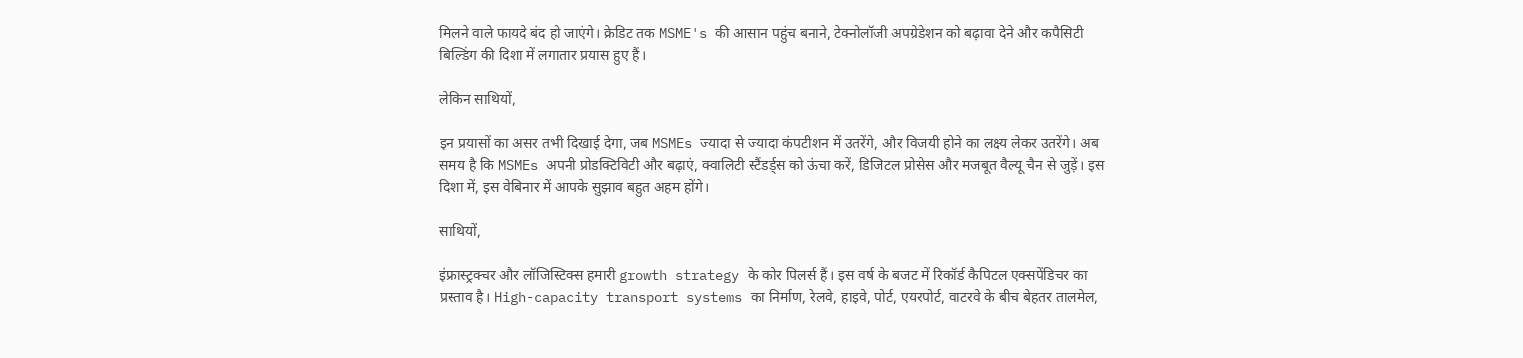मिलने वाले फायदे बंद हो जाएंगे। क्रेडिट तक MSME's की आसान पहुंच बनाने, टेक्नोलॉजी अपग्रेडेशन को बढ़ावा देने और कपैसिटी बिल्डिंग की दिशा में लगातार प्रयास हुए हैं।

लेकिन साथियों,

इन प्रयासों का असर तभी दिखाई देगा, जब MSMEs ज्यादा से ज्यादा कंपटीशन में उतरेंगे, और विजयी होने का लक्ष्य लेकर उतरेंगे। अब समय है कि MSMEs अपनी प्रोडक्टिविटी और बढ़ाएं, क्वालिटी स्टैंडर्ड्स को ऊंचा करें, डिजिटल प्रोसेस और मजबूत वैल्यू चैन से जुड़ें। इस दिशा में, इस वेबिनार में आपके सुझाव बहुत अहम होंगे।

साथियों,

इंफ्रास्ट्रक्चर और लॉजिस्टिक्स हमारी growth strategy के कोर पिलर्स हैं। इस वर्ष के बजट में रिकॉर्ड कैपिटल एक्सपेंडिचर का प्रस्ताव है। High-capacity transport systems का निर्माण, रेलवे, हाइवे, पोर्ट, एयरपोर्ट, वाटरवे के बीच बेहतर तालमेल,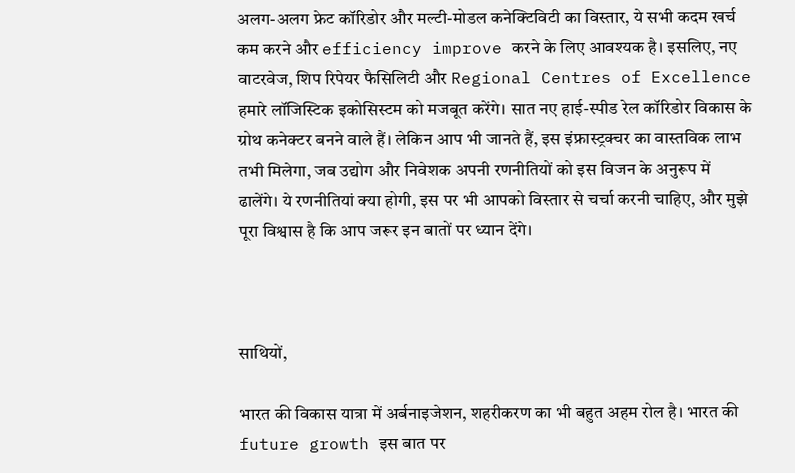अलग-अलग फ्रेट कॉरिडोर और मल्टी-मोडल कनेक्टिविटी का विस्तार, ये सभी कदम खर्च कम करने और efficiency improve करने के लिए आवश्यक है। इसलिए, नए वाटरवेज, शिप रिपेयर फैसिलिटी और Regional Centres of Excellence हमारे लॉजिस्टिक इकोसिस्टम को मजबूत करेंगे। सात नए हाई-स्पीड रेल कॉरिडोर विकास के ग्रोथ कनेक्टर बनने वाले हैं। लेकिन आप भी जानते हैं, इस इंफ्रास्ट्रक्चर का वास्तविक लाभ तभी मिलेगा, जब उद्योग और निवेशक अपनी रणनीतियों को इस विजन के अनुरूप में ढालेंगे। ये रणनीतियां क्या होगी, इस पर भी आपको विस्तार से चर्चा करनी चाहिए, और मुझे पूरा विश्वास है कि आप जरूर इन बातों पर ध्यान देंगे।



साथियों,

भारत की विकास यात्रा में अर्बनाइजेशन, शहरीकरण का भी बहुत अहम रोल है। भारत की future growth इस बात पर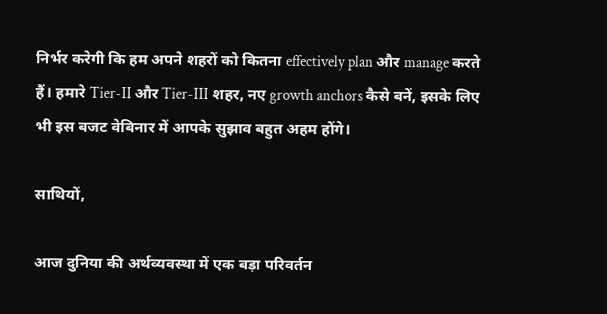निर्भर करेगी कि हम अपने शहरों को कितना effectively plan और manage करते हैं। हमारे Tier-II और Tier-III शहर, नए growth anchors कैसे बनें, इसके लिए भी इस बजट वेबिनार में आपके सुझाव बहुत अहम होंगे।

साथियों,

आज दुनिया की अर्थव्यवस्था में एक बड़ा परिवर्तन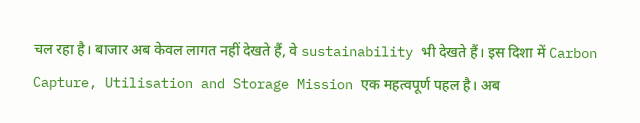चल रहा है। बाजार अब केवल लागत नहीं देखते हैं, वे sustainability भी देखते हैं। इस दिशा में Carbon Capture, Utilisation and Storage Mission एक महत्वपूर्ण पहल है। अब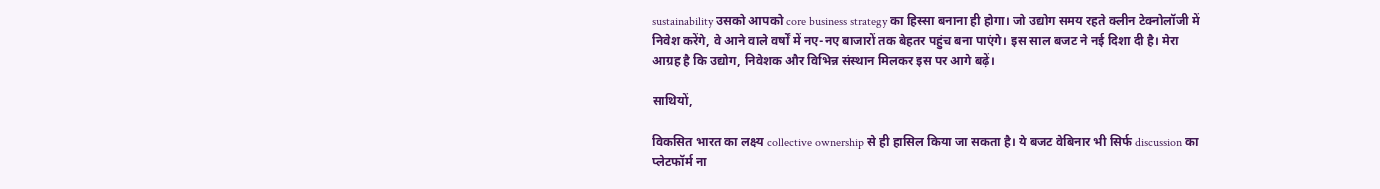sustainability उसको आपको core business strategy का हिस्सा बनाना ही होगा। जो उद्योग समय रहते क्लीन टेक्नोलॉजी में निवेश करेंगे, वे आने वाले वर्षों में नए-नए बाजारों तक बेहतर पहुंच बना पाएंगे। इस साल बजट ने नई दिशा दी है। मेरा आग्रह है कि उद्योग, निवेशक और विभिन्न संस्थान मिलकर इस पर आगे बढ़ें।

साथियों,

विकसित भारत का लक्ष्य collective ownership से ही हासिल किया जा सकता है। ये बजट वेबिनार भी सिर्फ discussion का प्लेटफॉर्म ना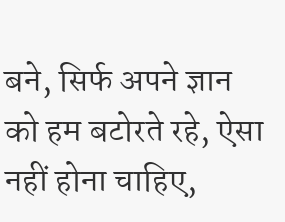बने, सिर्फ अपने ज्ञान को हम बटोरते रहे, ऐसा नहीं होना चाहिए,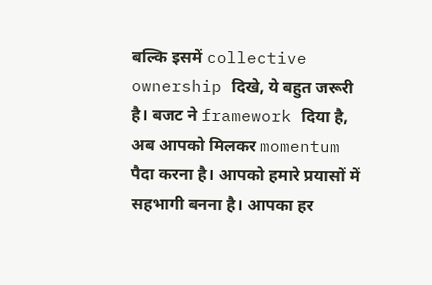बल्कि इसमें collective ownership दिखे, ये बहुत जरूरी है। बजट ने framework दिया है, अब आपको मिलकर momentum पैदा करना है। आपको हमारे प्रयासों में सहभागी बनना है। आपका हर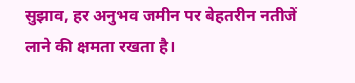सुझाव, हर अनुभव जमीन पर बेहतरीन नतीजें लाने की क्षमता रखता है।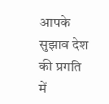आपके सुझाव देश की प्रगति में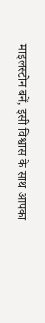माइलस्टोन बनें, इसी विश्वास के साथ आपका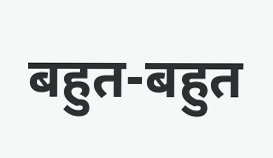बहुत-बहुत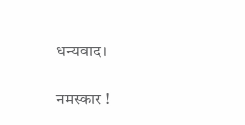धन्यवाद।

नमस्कार !